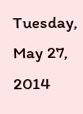Tuesday, May 27, 2014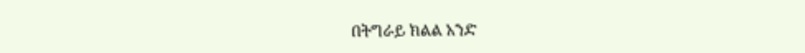በትግራይ ክልል አንድ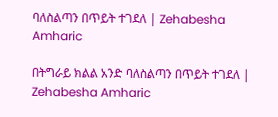ባለስልጣን በጥይት ተገደለ | Zehabesha Amharic

በትግራይ ክልል አንድ ባለስልጣን በጥይት ተገደለ | Zehabesha Amharic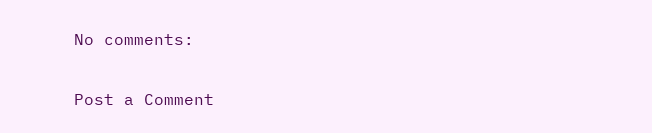No comments:

Post a Comment